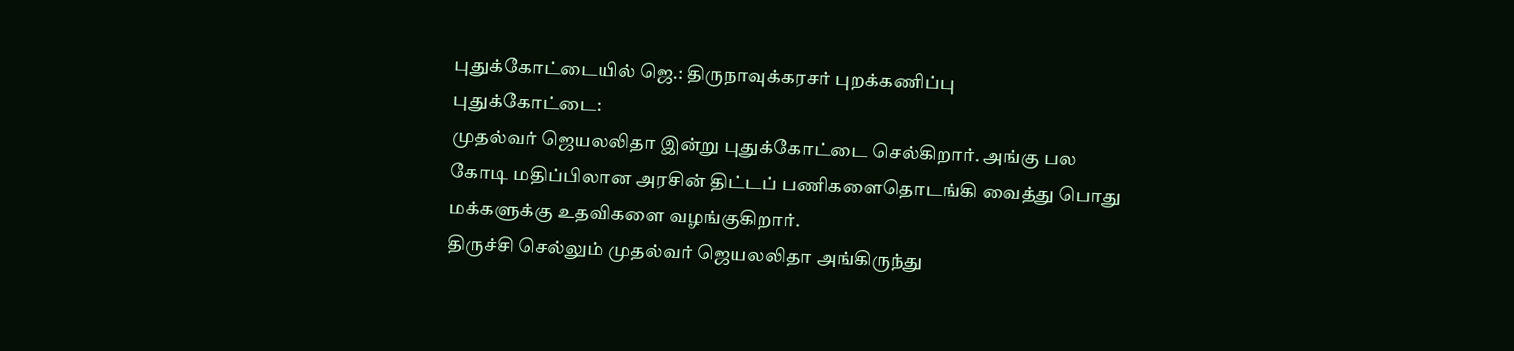புதுக்கோட்டையில் ஜெ.: திருநாவுக்கரசர் புறக்கணிப்பு
புதுக்கோட்டை:
முதல்வர் ஜெயலலிதா இன்று புதுக்கோட்டை செல்கிறார். அங்கு பல கோடி மதிப்பிலான அரசின் திட்டப் பணிகளைதொடங்கி வைத்து பொது மக்களுக்கு உதவிகளை வழங்குகிறார்.
திருச்சி செல்லும் முதல்வர் ஜெயலலிதா அங்கிருந்து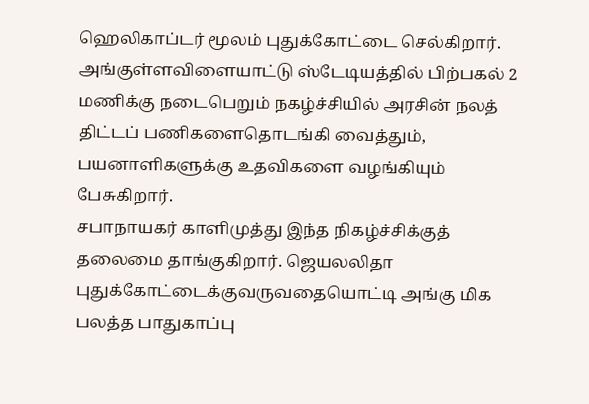ஹெலிகாப்டர் மூலம் புதுக்கோட்டை செல்கிறார். அங்குள்ளவிளையாட்டு ஸ்டேடியத்தில் பிற்பகல் 2 மணிக்கு நடைபெறும் நகழ்ச்சியில் அரசின் நலத் திட்டப் பணிகளைதொடங்கி வைத்தும், பயனாளிகளுக்கு உதவிகளை வழங்கியும் பேசுகிறார்.
சபாநாயகர் காளிமுத்து இந்த நிகழ்ச்சிக்குத் தலைமை தாங்குகிறார். ஜெயலலிதா புதுக்கோட்டைக்குவருவதையொட்டி அங்கு மிக பலத்த பாதுகாப்பு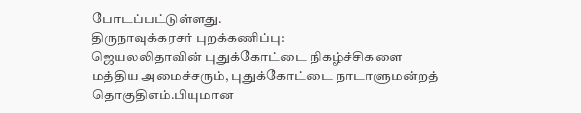போடப்பட்டுள்ளது.
திருநாவுக்கரசர் புறக்கணிப்பு:
ஜெயலலிதாவின் புதுக்கோட்டை நிகழ்ச்சிகளை மத்திய அமைச்சரும், புதுக்கோட்டை நாடாளுமன்றத் தொகுதிஎம்.பியுமான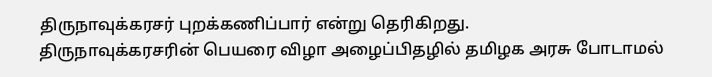திருநாவுக்கரசர் புறக்கணிப்பார் என்று தெரிகிறது.
திருநாவுக்கரசரின் பெயரை விழா அழைப்பிதழில் தமிழக அரசு போடாமல்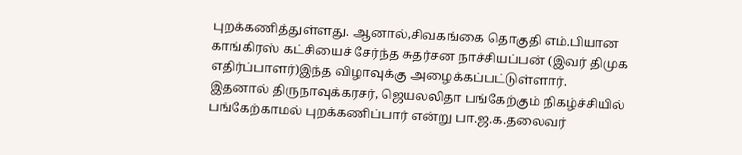புறக்கணித்துள்ளது. ஆனால்,சிவகங்கை தொகுதி எம்.பியான காங்கிரஸ் கட்சியைச் சேர்ந்த சுதர்சன நாச்சியப்பன் (இவர் திமுக எதிர்ப்பாளர்)இந்த விழாவுக்கு அழைக்கப்பட்டுள்ளார்.
இதனால் திருநாவுக்கரசர், ஜெயலலிதா பங்கேற்கும் நிகழ்ச்சியில் பங்கேற்காமல் புறக்கணிப்பார் என்று பா.ஜ.க.தலைவர்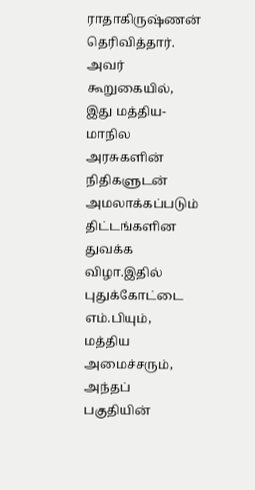ராதாகிருஷ்ணன் தெரிவித்தார்.
அவர் கூறுகையில், இது மத்திய- மாநில அரசுகளின் நிதிகளுடன் அமலாக்கப்படும் திட்டங்களின துவக்க விழா.இதில் புதுக்கோட்டை எம்.பியும், மத்திய அமைச்சரும், அந்தப் பகுதியின்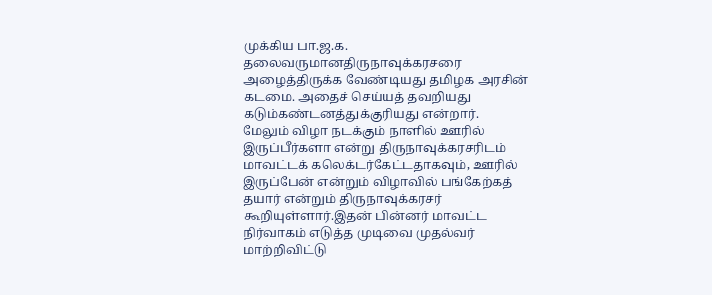முக்கிய பா.ஜ.க. தலைவருமானதிருநாவுக்கரசரை அழைத்திருக்க வேண்டியது தமிழக அரசின் கடமை. அதைச் செய்யத் தவறியது கடும்கண்டனத்துக்குரியது என்றார்.
மேலும் விழா நடக்கும் நாளில் ஊரில் இருப்பீர்களா என்று திருநாவுக்கரசரிடம் மாவட்டக் கலெக்டர்கேட்டதாகவும், ஊரில் இருப்பேன் என்றும் விழாவில் பங்கேற்கத் தயார் என்றும் திருநாவுக்கரசர் கூறியுள்ளார்.இதன் பின்னர் மாவட்ட நிர்வாகம் எடுத்த முடிவை முதல்வர் மாற்றிவிட்டு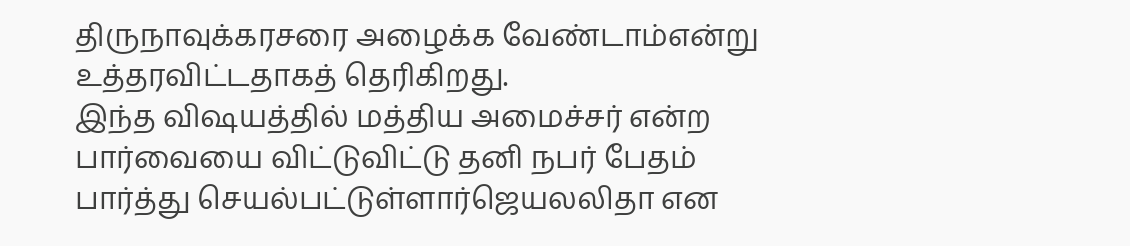திருநாவுக்கரசரை அழைக்க வேண்டாம்என்று உத்தரவிட்டதாகத் தெரிகிறது.
இந்த விஷயத்தில் மத்திய அமைச்சர் என்ற பார்வையை விட்டுவிட்டு தனி நபர் பேதம் பார்த்து செயல்பட்டுள்ளார்ஜெயலலிதா என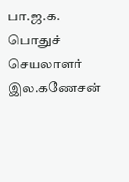பா.ஜ.க. பொதுச் செயலாளர் இல.கணேசன்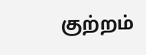குற்றம்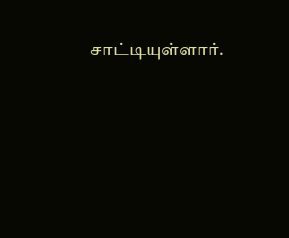சாட்டியுள்ளார்.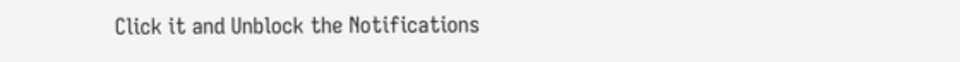Click it and Unblock the Notifications